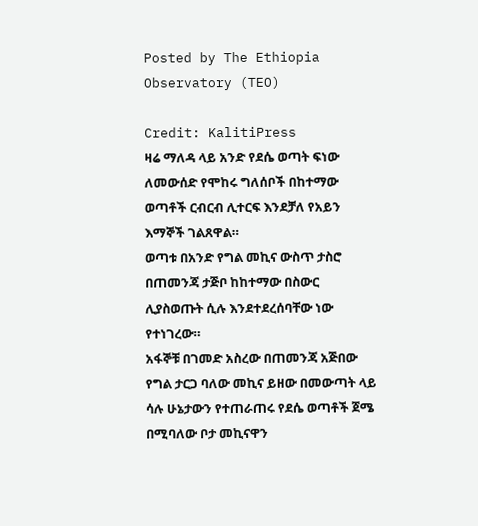Posted by The Ethiopia Observatory (TEO)

Credit: KalitiPress
ዛሬ ማለዳ ላይ አንድ የደሴ ወጣት ፍነው ለመውሰድ የሞከሩ ግለሰቦች በከተማው ወጣቶች ርብርብ ሊተርፍ እንደቻለ የአይን እማኞች ገልጸዋል።
ወጣቱ በአንድ የግል መኪና ውስጥ ታስሮ በጠመንጃ ታጅቦ ከከተማው በስውር ሊያስወጡት ሲሉ እንደተደረሰባቸው ነው የተነገረው።
አፋኞቹ በገመድ አስረው በጠመንጃ አጅበው የግል ታርጋ ባለው መኪና ይዘው በመውጣት ላይ ሳሉ ሁኔታውን የተጠራጠሩ የደሴ ወጣቶች ጀሜ በሚባለው ቦታ መኪናዋን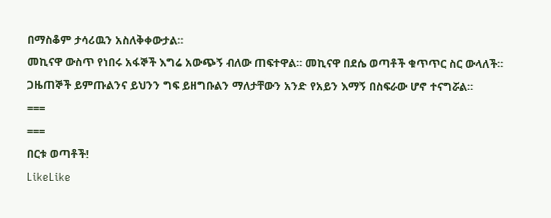በማስቆም ታሳሪዉን አስለቅቀውታል።
መኪናዋ ውስጥ የነበሩ አፋኞች እግሬ አውጭኝ ብለው ጠፍተዋል። መኪናዋ በደሴ ወጣቶች ቁጥጥር ስር ውላለች። ጋዜጠኞች ይምጡልንና ይህንን ግፍ ይዘግቡልን ማለታቸውን አንድ የአይን እማኝ በስፍራው ሆኖ ተናግሯል።
===
===
በርቱ ወጣቶች!
LikeLike